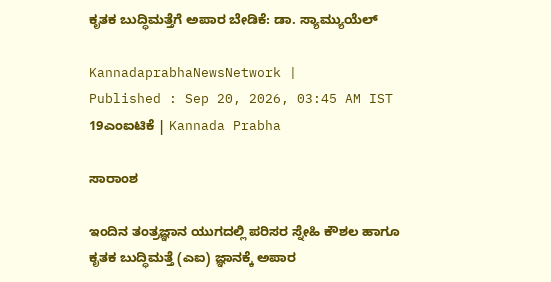ಕೃತಕ ಬುದ್ಧಿಮತ್ತೆಗೆ ಅಪಾರ ಬೇಡಿಕೆ: ಡಾ. ಸ್ಯಾಮ್ಯುಯೆಲ್

KannadaprabhaNewsNetwork |
Published : Sep 20, 2026, 03:45 AM IST
19ಎಂಐಟಿಕೆ | Kannada Prabha

ಸಾರಾಂಶ

ಇಂದಿನ ತಂತ್ರಜ್ಞಾನ ಯುಗದಲ್ಲಿ ಪರಿಸರ ಸ್ನೇಹಿ ಕೌಶಲ ಹಾಗೂ ಕೃತಕ ಬುದ್ಧಿಮತ್ತೆ (ಎಐ) ಜ್ಞಾನಕ್ಕೆ ಅಪಾರ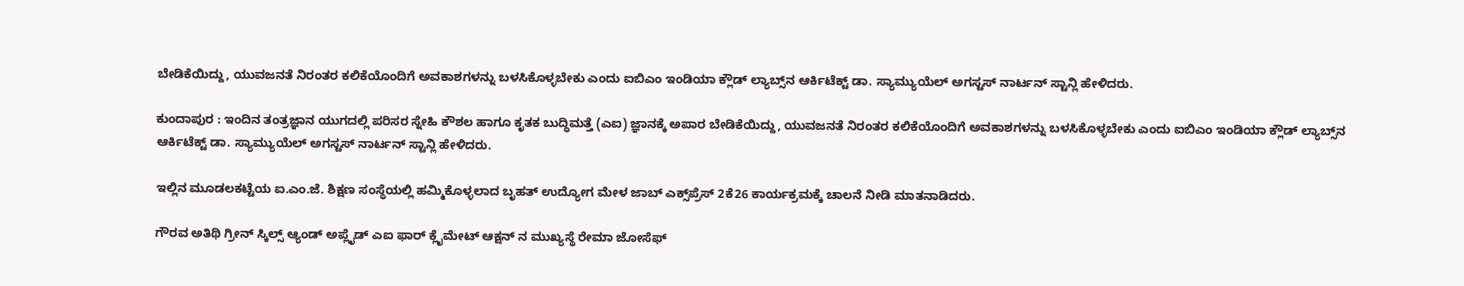ಬೇಡಿಕೆಯಿದ್ದು, ಯುವಜನತೆ ನಿರಂತರ ಕಲಿಕೆಯೊಂದಿಗೆ ಅವಕಾಶಗಳನ್ನು ಬಳಸಿಕೊಳ್ಳಬೇಕು ಎಂದು ಐಬಿಎಂ ಇಂಡಿಯಾ ಕ್ಲೌಡ್ ಲ್ಯಾಬ್ಸ್‌ನ ಆರ್ಕಿಟೆಕ್ಟ್ ಡಾ. ಸ್ಯಾಮ್ಯುಯೆಲ್ ಅಗಸ್ಟಸ್ ನಾರ್ಟನ್ ಸ್ಟಾನ್ಲಿ ಹೇಳಿದರು.

ಕುಂದಾಪುರ : ಇಂದಿನ ತಂತ್ರಜ್ಞಾನ ಯುಗದಲ್ಲಿ ಪರಿಸರ ಸ್ನೇಹಿ ಕೌಶಲ ಹಾಗೂ ಕೃತಕ ಬುದ್ಧಿಮತ್ತೆ (ಎಐ) ಜ್ಞಾನಕ್ಕೆ ಅಪಾರ ಬೇಡಿಕೆಯಿದ್ದು, ಯುವಜನತೆ ನಿರಂತರ ಕಲಿಕೆಯೊಂದಿಗೆ ಅವಕಾಶಗಳನ್ನು ಬಳಸಿಕೊಳ್ಳಬೇಕು ಎಂದು ಐಬಿಎಂ ಇಂಡಿಯಾ ಕ್ಲೌಡ್ ಲ್ಯಾಬ್ಸ್‌ನ ಆರ್ಕಿಟೆಕ್ಟ್ ಡಾ. ಸ್ಯಾಮ್ಯುಯೆಲ್ ಅಗಸ್ಟಸ್ ನಾರ್ಟನ್ ಸ್ಟಾನ್ಲಿ ಹೇಳಿದರು.

ಇಲ್ಲಿನ ಮೂಡಲಕಟ್ಟೆಯ ಐ.ಎಂ.ಜೆ. ಶಿಕ್ಷಣ ಸಂಸ್ಥೆಯಲ್ಲಿ ಹಮ್ಮಿಕೊಳ್ಳಲಾದ ಬೃಹತ್ ಉದ್ಯೋಗ ಮೇಳ ಜಾಬ್ ಎಕ್ಸ್‌ಪ್ರೆಸ್ 2ಕೆ26 ಕಾರ್ಯಕ್ರಮಕ್ಕೆ ಚಾಲನೆ ನೀಡಿ ಮಾತನಾಡಿದರು.

ಗೌರವ ಅತಿಥಿ ಗ್ರೀನ್ ಸ್ಕಿಲ್ಸ್ ಆ್ಯಂಡ್ ಅಪ್ಲೈಡ್ ಎಐ ಫಾರ್ ಕ್ಲೈಮೇಟ್ ಆಕ್ಷನ್ ನ ಮುಖ್ಯಸ್ಥೆ ರೇಮಾ ಜೋಸೆಫ್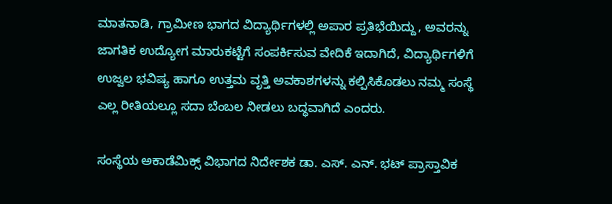ಮಾತನಾಡಿ, ಗ್ರಾಮೀಣ ಭಾಗದ ವಿದ್ಯಾರ್ಥಿಗಳಲ್ಲಿ ಅಪಾರ ಪ್ರತಿಭೆಯಿದ್ದು, ಅವರನ್ನು ಜಾಗತಿಕ ಉದ್ಯೋಗ ಮಾರುಕಟ್ಟೆಗೆ ಸಂಪರ್ಕಿಸುವ ವೇದಿಕೆ ಇದಾಗಿದೆ, ವಿದ್ಯಾರ್ಥಿಗಳಿಗೆ ಉಜ್ವಲ ಭವಿಷ್ಯ ಹಾಗೂ ಉತ್ತಮ ವೃತ್ತಿ ಅವಕಾಶಗಳನ್ನು ಕಲ್ಪಿಸಿಕೊಡಲು ನಮ್ಮ ಸಂಸ್ಥೆ ಎಲ್ಲ ರೀತಿಯಲ್ಲೂ ಸದಾ ಬೆಂಬಲ ನೀಡಲು ಬದ್ಧವಾಗಿದೆ ಎಂದರು.

ಸಂಸ್ಥೆಯ ಅಕಾಡೆಮಿಕ್ಸ್ ವಿಭಾಗದ ನಿರ್ದೇಶಕ ಡಾ. ಎಸ್. ಎನ್. ಭಟ್ ಪ್ರಾಸ್ತಾವಿಕ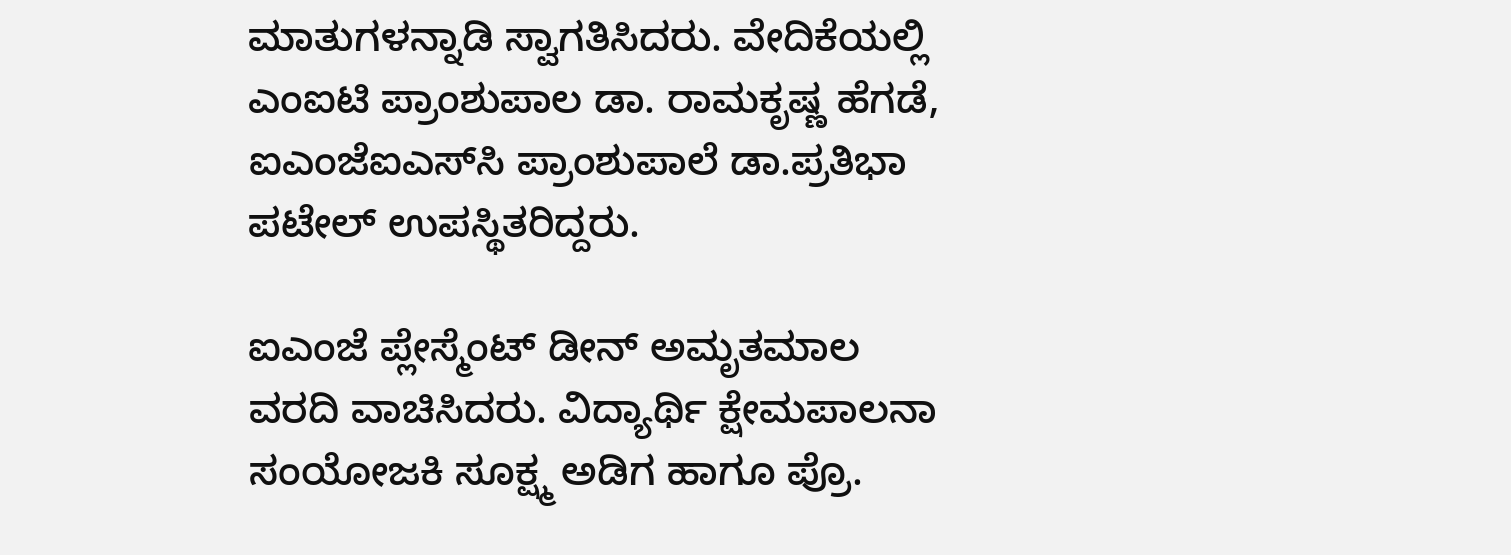ಮಾತುಗಳನ್ನಾಡಿ ಸ್ವಾಗತಿಸಿದರು. ವೇದಿಕೆಯಲ್ಲಿ ಎಂಐಟಿ ಪ್ರಾಂಶುಪಾಲ ಡಾ. ರಾಮಕೃಷ್ಣ ಹೆಗಡೆ, ಐಎಂಜೆಐಎಸ್‌ಸಿ ಪ್ರಾಂಶುಪಾಲೆ ಡಾ.ಪ್ರತಿಭಾ ಪಟೇಲ್ ಉಪಸ್ಥಿತರಿದ್ದರು.

ಐಎಂಜೆ ಪ್ಲೇಸ್ಮೆಂಟ್ ಡೀನ್ ಅಮೃತಮಾಲ ವರದಿ ವಾಚಿಸಿದರು. ವಿದ್ಯಾರ್ಥಿ ಕ್ಷೇಮಪಾಲನಾ ಸಂಯೋಜಕಿ ಸೂಕ್ಷ್ಮ ಅಡಿಗ ಹಾಗೂ ಪ್ರೊ.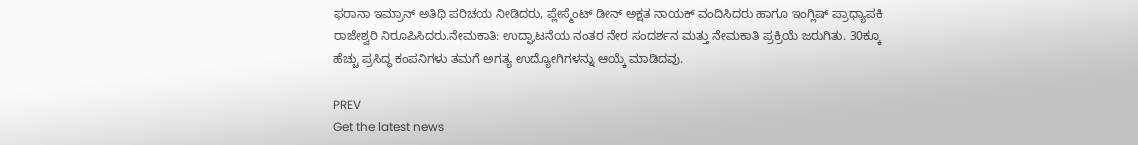ಫರಾನಾ ಇಮ್ರಾನ್ ಅತಿಥಿ ಪರಿಚಯ ನೀಡಿದರು, ಪ್ಲೇಸ್ಮೆಂಟ್ ಡೀನ್ ಅಕ್ಷತ ನಾಯಕ್ ವಂದಿಸಿದರು ಹಾಗೂ ಇಂಗ್ಲಿಷ್ ಪ್ರಾಧ್ಯಾಪಕಿ ರಾಜೇಶ್ವರಿ ನಿರೂಪಿಸಿದರು.ನೇಮಕಾತಿ: ಉದ್ಘಾಟನೆಯ ನಂತರ ನೇರ ಸಂದರ್ಶನ ಮತ್ತು ನೇಮಕಾತಿ ಪ್ರಕ್ರಿಯೆ ಜರುಗಿತು. 30ಕ್ಕೂ ಹೆಚ್ಚು ಪ್ರಸಿದ್ಧ ಕಂಪನಿಗಳು ತಮಗೆ ಅಗತ್ಯ ಉದ್ಯೋಗಿಗಳನ್ನು ಆಯ್ಕೆ ಮಾಡಿದವು.

PREV
Get the latest news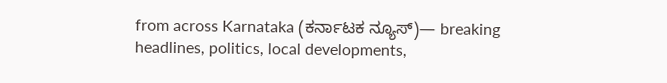from across Karnataka (ಕರ್ನಾಟಕ ನ್ಯೂಸ್)— breaking headlines, politics, local developments,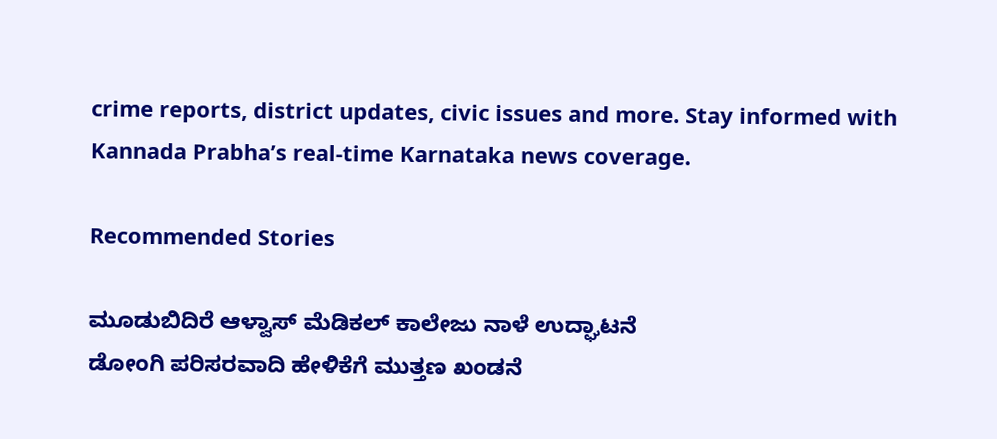crime reports, district updates, civic issues and more. Stay informed with Kannada Prabha’s real‑time Karnataka news coverage.

Recommended Stories

ಮೂಡುಬಿದಿರೆ ಆಳ್ವಾಸ್ ಮೆಡಿಕಲ್ ಕಾಲೇಜು ನಾಳೆ ಉದ್ಘಾಟನೆ
ಡೋಂಗಿ ಪರಿಸರವಾದಿ ಹೇಳಿಕೆಗೆ ಮುತ್ತಣ ಖಂಡನೆ